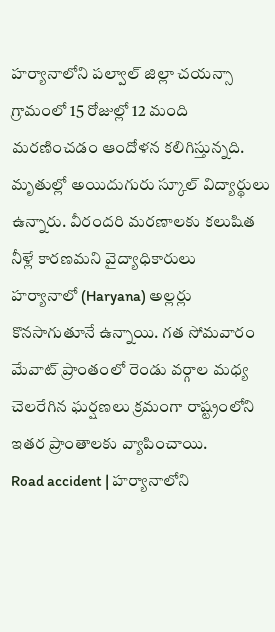హర్యానాలోని పల్వాల్ జిల్లా చయన్సా గ్రామంలో 15 రోజుల్లో 12 మంది మరణించడం ఆందోళన కలిగిస్తున్నది. మృతుల్లో అయిదుగురు స్కూల్ విద్యార్థులు ఉన్నారు. వీరందరి మరణాలకు కలుషిత నీళ్లే కారణమని వైద్యాధికారులు
హర్యానాలో (Haryana) అల్లర్లు కొనసాగుతూనే ఉన్నాయి. గత సోమవారం మేవాట్ ప్రాంతంలో రెండు వర్గాల మధ్య చెలరేగిన ఘర్షణలు క్రమంగా రాష్ట్రంలోని ఇతర ప్రాంతాలకు వ్యాపించాయి.
Road accident | హర్యానాలోని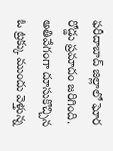ఫరీదాబాద్ జిల్లాలో ఘోర రోడ్డు ప్రమాదం జరిగింది. అతివేగంగా దూసుకొచ్చిన ఓ ట్రక్కు ముందు వెళ్తున్న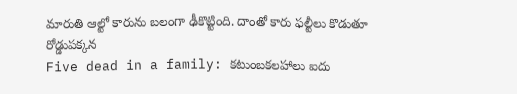మారుతి ఆల్టో కారును బలంగా ఢీకొట్టింది. దాంతో కారు ఫల్టీలు కొడుతూ రోడ్డుపక్కన
Five dead in a family: కటుంబకలహాలు ఐదు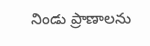నిండు ప్రాణాలను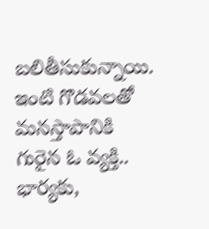బలితీసుకున్నాయి. ఇంటి గొడవలతో మనస్తాపానికి గురైన ఓ వ్యక్తి.. భార్యకు,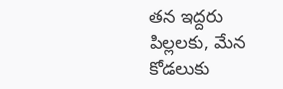తన ఇద్దరు పిల్లలకు, మేన కోడలుకు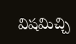విషమిచ్చి